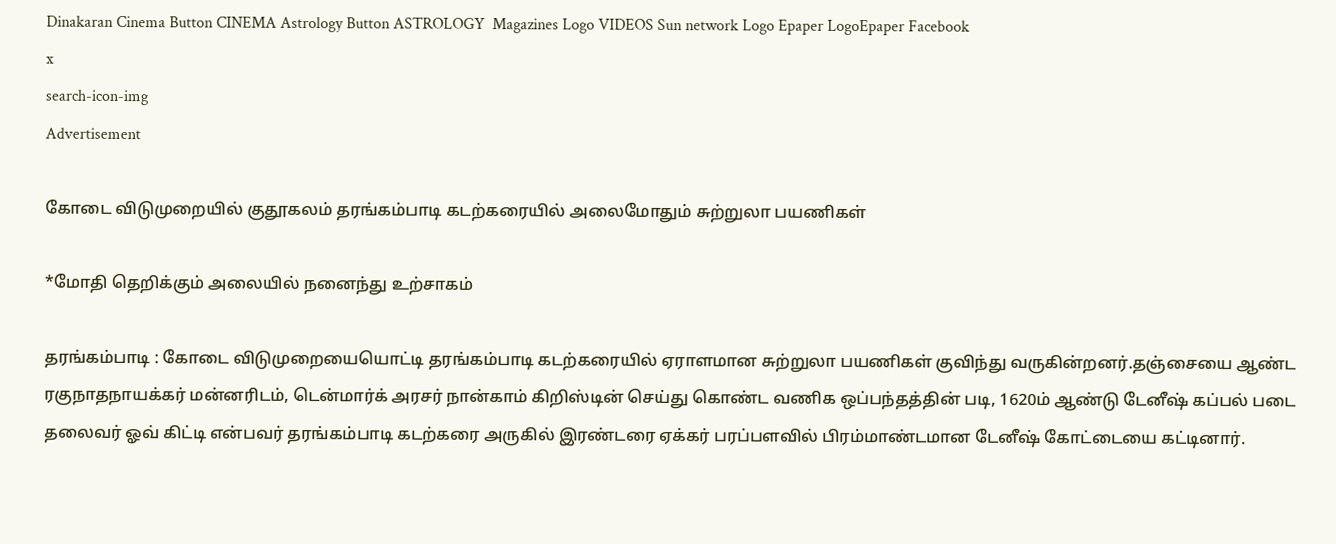Dinakaran Cinema Button CINEMA Astrology Button ASTROLOGY  Magazines Logo VIDEOS Sun network Logo Epaper LogoEpaper Facebook
x
search-icon-img
Advertisement

கோடை விடுமுறையில் குதூகலம் தரங்கம்பாடி கடற்கரையில் அலைமோதும் சுற்றுலா பயணிகள்

*மோதி தெறிக்கும் அலையில் நனைந்து உற்சாகம்

தரங்கம்பாடி : கோடை விடுமுறையையொட்டி தரங்கம்பாடி கடற்கரையில் ஏராளமான சுற்றுலா பயணிகள் குவிந்து வருகின்றனர்.தஞ்சையை ஆண்ட ரகுநாதநாயக்கர் மன்னரிடம், டென்மார்க் அரசர் நான்காம் கிறிஸ்டின் செய்து கொண்ட வணிக ஒப்பந்தத்தின் படி, 1620ம் ஆண்டு டேனீஷ் கப்பல் படை தலைவர் ஓவ் கிட்டி என்பவர் தரங்கம்பாடி கடற்கரை அருகில் இரண்டரை ஏக்கர் பரப்பளவில் பிரம்மாண்டமான டேனீஷ் கோட்டையை கட்டினார்.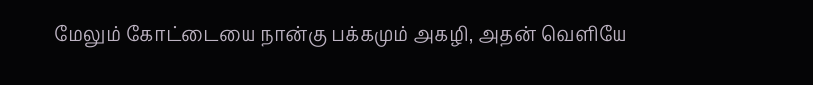மேலும் கோட்டையை நான்கு பக்கமும் அகழி, அதன் வெளியே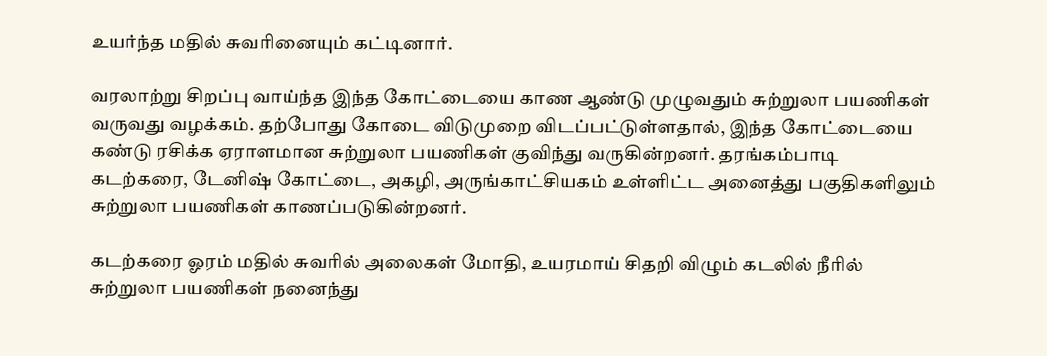உயர்ந்த மதில் சுவரினையும் கட்டினார்.

வரலாற்று சிறப்பு வாய்ந்த இந்த கோட்டையை காண ஆண்டு முழுவதும் சுற்றுலா பயணிகள் வருவது வழக்கம். தற்போது கோடை விடுமுறை விடப்பட்டுள்ளதால், இந்த கோட்டையை கண்டு ரசிக்க ஏராளமான சுற்றுலா பயணிகள் குவிந்து வருகின்றனர். தரங்கம்பாடி கடற்கரை, டேனிஷ் கோட்டை, அகழி, அருங்காட்சியகம் உள்ளிட்ட அனைத்து பகுதிகளிலும் சுற்றுலா பயணிகள் காணப்படுகின்றனர்.

கடற்கரை ஓரம் மதில் சுவரில் அலைகள் மோதி, உயரமாய் சிதறி விழும் கடலில் நீரில் சுற்றுலா பயணிகள் நனைந்து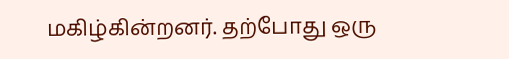மகிழ்கின்றனர். தற்போது ஒரு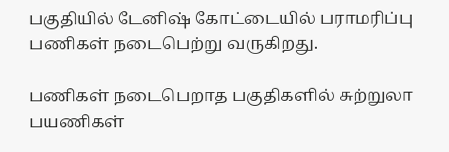பகுதியில் டேனிஷ் கோட்டையில் பராமரிப்பு பணிகள் நடைபெற்று வருகிறது.

பணிகள் நடைபெறாத பகுதிகளில் சுற்றுலா பயணிகள்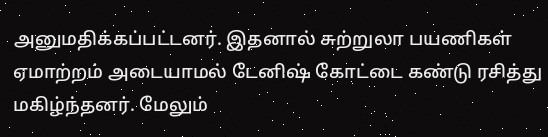அனுமதிக்கப்பட்டனர். இதனால் சுற்றுலா பயணிகள் ஏமாற்றம் அடையாமல் டேனிஷ் கோட்டை கண்டு ரசித்து மகிழ்ந்தனர். மேலும்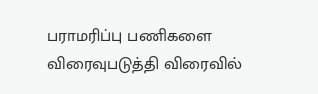பராமரிப்பு பணிகளை விரைவுபடுத்தி விரைவில்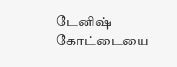டேனிஷ் கோட்டையை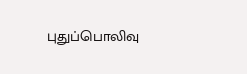புதுப்பொலிவு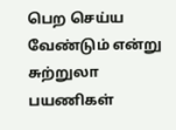பெற செய்ய வேண்டும் என்று சுற்றுலா பயணிகள்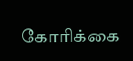கோரிக்கை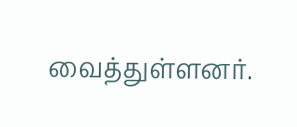வைத்துள்ளனர்.